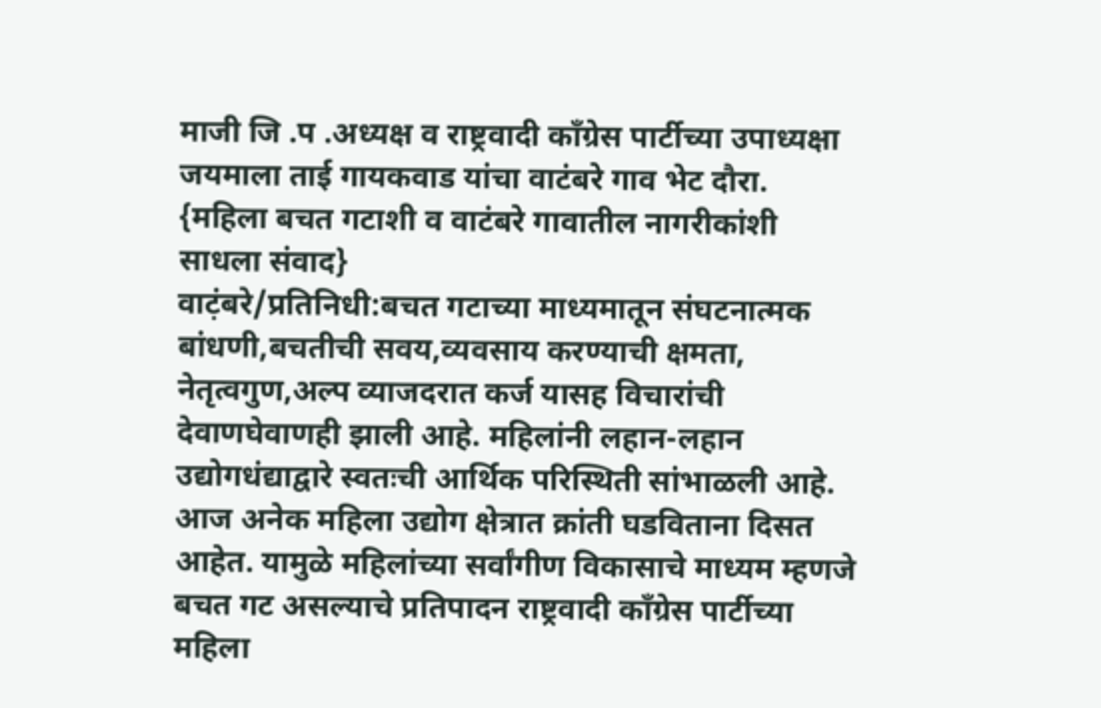माजी जि .प .अध्यक्ष व राष्ट्रवादी काँग्रेस पार्टीच्या उपाध्यक्षा जयमाला ताई गायकवाड यांचा वाटंबरे गाव भेट दौरा.
{महिला बचत गटाशी व वाटंबरे गावातील नागरीकांशी साधला संवाद}
वाट़ंबरे/प्रतिनिधी:बचत गटाच्या माध्यमातून संघटनात्मक बांधणी,बचतीची सवय,व्यवसाय करण्याची क्षमता, नेतृत्वगुण,अल्प व्याजदरात कर्ज यासह विचारांची देवाणघेवाणही झाली आहे. महिलांनी लहान-लहान उद्योगधंद्याद्वारे स्वतःची आर्थिक परिस्थिती सांभाळली आहे. आज अनेक महिला उद्योग क्षेत्रात क्रांती घडविताना दिसत आहेत. यामुळे महिलांच्या सर्वांगीण विकासाचे माध्यम म्हणजे बचत गट असल्याचे प्रतिपादन राष्ट्रवादी काँग्रेस पार्टीच्या महिला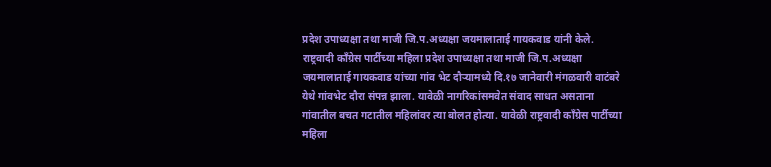प्रदेश उपाध्यक्षा तथा माजी जि.प.अध्यक्षा जयमालाताई गायकवाड यांनी केले.
राष्ट्रवादी काँग्रेस पार्टीच्या महिला प्रदेश उपाध्यक्षा तथा माजी जि.प.अध्यक्षा जयमालाताई गायकवाड यांच्या गांव भेट दौऱ्यामध्ये दि.१७ जानेवारी मंगळवारी वाटंबरे येथे गांवभेट दौरा संपन्न झाला. यावेळी नागरिकांसमवेत संवाद साधत असताना गांवातील बचत गटातील महिलांवर त्या बोलत होत्या. यावेळी राष्ट्रवादी काँग्रेस पार्टीच्या महिला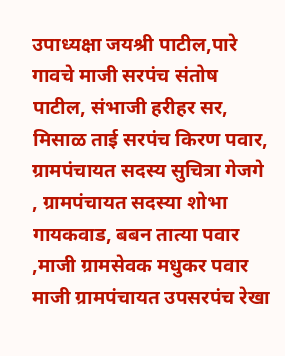उपाध्यक्षा जयश्री पाटील,पारे गावचे माजी सरपंच संतोष पाटील, संभाजी हरीहर सर, मिसाळ ताई सरपंच किरण पवार, ग्रामपंचायत सदस्य सुचित्रा गेजगे , ग्रामपंचायत सदस्या शोभा गायकवाड, बबन तात्या पवार ,माजी ग्रामसेवक मधुकर पवार माजी ग्रामपंचायत उपसरपंच रेखा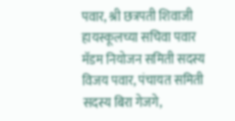पवार, श्री छत्रपती शिवाजी हायस्कूलच्या सचिवा पवार मॅडम नियोजन समिती सदस्य विजय पवार, पंचायत समिती सदस्य बिरा गेजगे,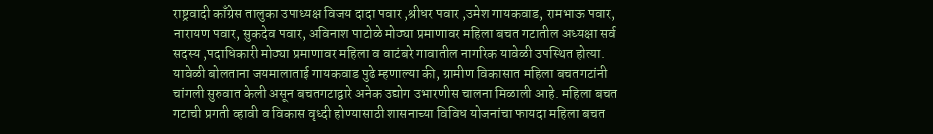राष्ट्रवादी काँग्रेस तालुका उपाध्यक्ष विजय दादा पवार ,श्रीधर पवार ,उमेश गायकवाड, रामभाऊ पवार, नारायण पवार, सुकदेव पवार, अविनाश पाटोळे मोठ्या प्रमाणावर महिला बचत गटातील अध्यक्षा सर्व सदस्य ,पदाधिकारी मोठ्या प्रमाणावर महिला व वाटंबरे गावातील नागरिक यावेळी उपस्थित होत्या.
यावेळी बोलताना जयमालाताई गायकवाड पुढे म्हणाल्या की, ग्रामीण विकासात महिला बचतगटांनी चांगली सुरुवात केली असून बचतगटाद्वारे अनेक उद्योग उभारणीस चालना मिळाली आहे. महिला बचत गटाची प्रगती व्हावी व विकास वृध्दी होण्यासाठी शासनाच्या विविध योजनांचा फायदा महिला बचत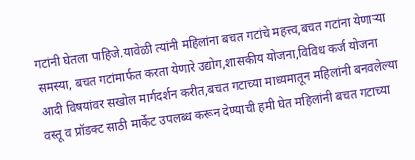गटांनी घेतला पाहिजे.यावेळी त्यांनी महिलांना बचत गटांचे महत्त्व,बचत गटांना येणाऱ्या समस्या, बचत गटांमार्फत करता येणारे उद्योग,शासकीय योजना,विविध कर्ज योजना आदी विषयांवर सखोल मार्गदर्शन करीत,बचत गटाच्या माध्यमातून महिलांनी बनवलेल्या वस्तू व प्रॉडक्ट साठी मार्केट उपलब्ध करून देण्याची हमी घेत महिलांनी बचत गटाच्या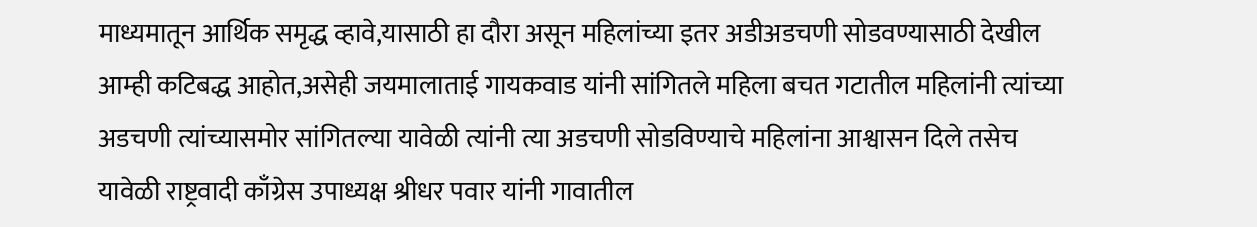माध्यमातून आर्थिक समृद्ध व्हावे,यासाठी हा दौरा असून महिलांच्या इतर अडीअडचणी सोडवण्यासाठी देखील आम्ही कटिबद्ध आहोत,असेही जयमालाताई गायकवाड यांनी सांगितले महिला बचत गटातील महिलांनी त्यांच्या अडचणी त्यांच्यासमोर सांगितल्या यावेळी त्यांनी त्या अडचणी सोडविण्याचे महिलांना आश्वासन दिले तसेच यावेळी राष्ट्रवादी काँग्रेस उपाध्यक्ष श्रीधर पवार यांनी गावातील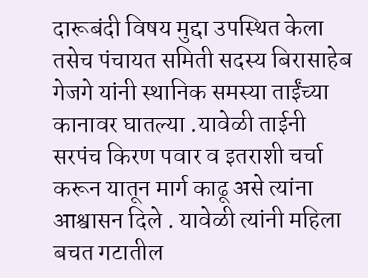दारूबंदी विषय मुद्दा उपस्थित केला तसेच पंचायत समिती सदस्य बिरासाहेब गेजगे यांनी स्थानिक समस्या ताईंच्या कानावर घातल्या .यावेळी ताईनी सरपंच किरण पवार व इतराशी चर्चा करून यातून मार्ग काढू असे त्यांना आश्वासन दिले . यावेळी त्यांनी महिला बचत गटातील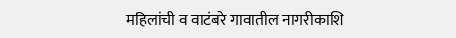महिलांची व वाटंबरे गावातील नागरीकाशि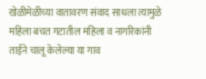खेळीमेळीच्या वातावरण संवाद साधला त्यामुळे महिला बचत गटातील महिला व नागरिकांनी ताईने चालू केलेल्या या गाव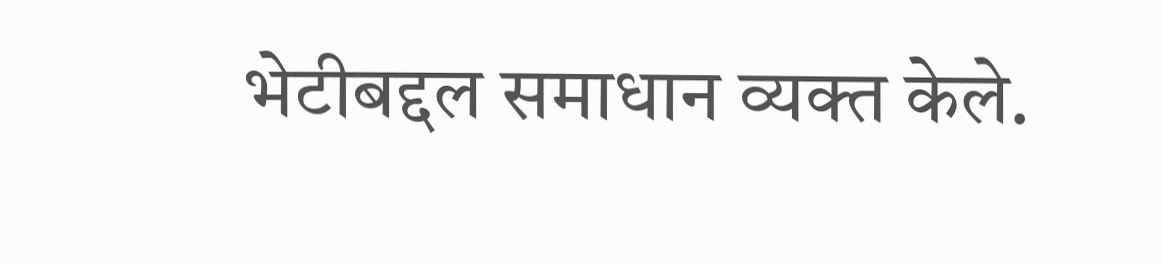भेटीबद्दल समाधान व्यक्त केले.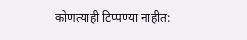कोणत्याही टिप्पण्या नाहीत: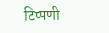टिप्पणी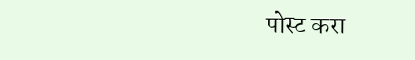पोस्ट करा